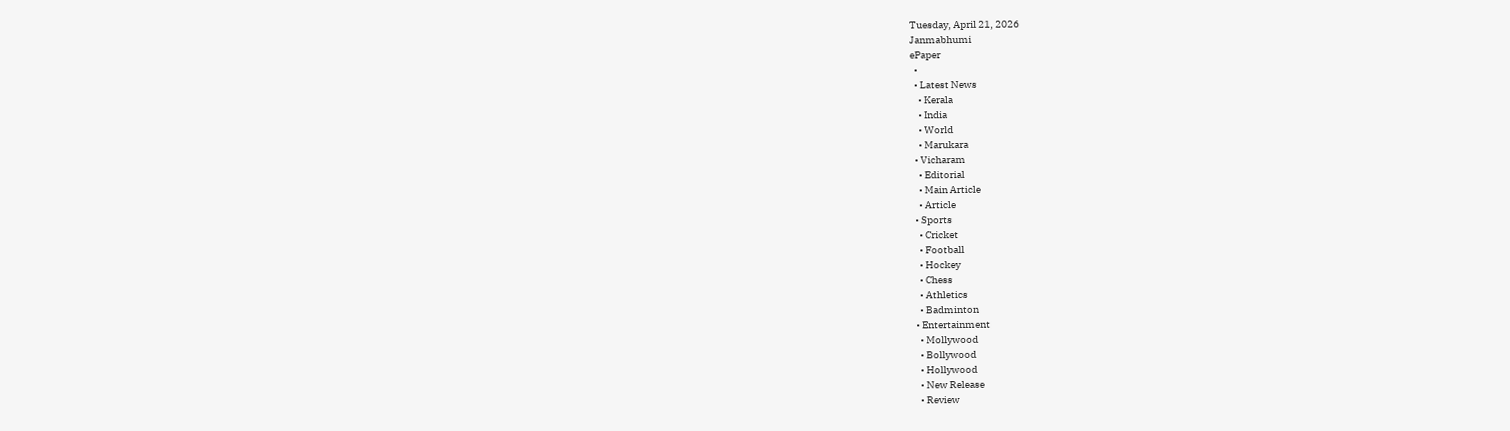Tuesday, April 21, 2026
Janmabhumi
ePaper
  •
  • Latest News
    • Kerala
    • India
    • World
    • Marukara
  • Vicharam
    • Editorial
    • Main Article
    • Article
  • Sports
    • Cricket
    • Football
    • Hockey
    • Chess
    • Athletics
    • Badminton
  • Entertainment
    • Mollywood
    • Bollywood
    • Hollywood
    • New Release
    • Review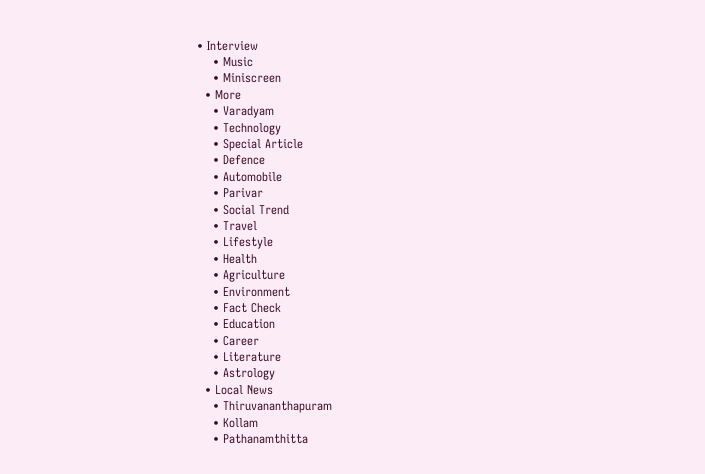• Interview
    • Music
    • Miniscreen
  • More
    • Varadyam
    • Technology
    • Special Article
    • Defence
    • Automobile
    • Parivar
    • Social Trend
    • Travel
    • Lifestyle
    • Health
    • Agriculture
    • Environment
    • Fact Check
    • Education
    • Career
    • Literature
    • Astrology
  • Local News
    • Thiruvananthapuram
    • Kollam
    • Pathanamthitta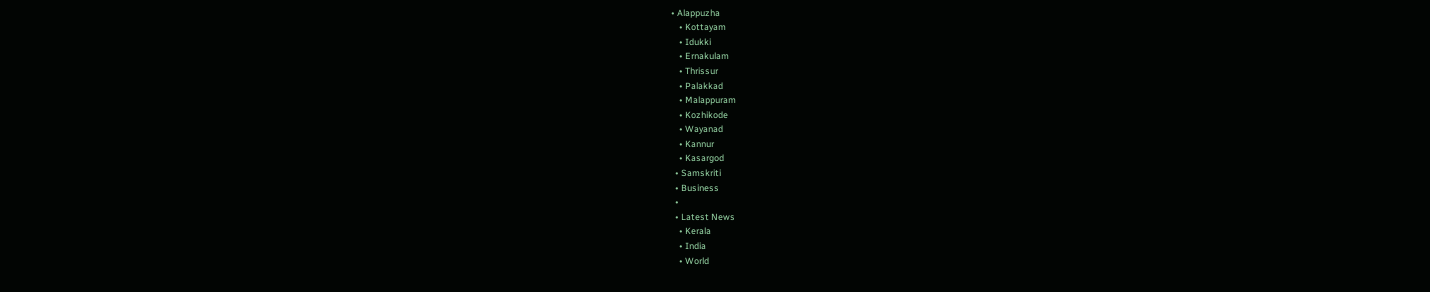• Alappuzha
    • Kottayam
    • Idukki
    • Ernakulam
    • Thrissur
    • Palakkad
    • Malappuram
    • Kozhikode
    • Wayanad
    • Kannur
    • Kasargod
  • Samskriti
  • Business
  •
  • Latest News
    • Kerala
    • India
    • World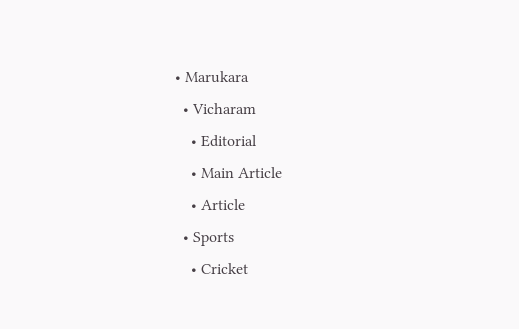• Marukara
  • Vicharam
    • Editorial
    • Main Article
    • Article
  • Sports
    • Cricket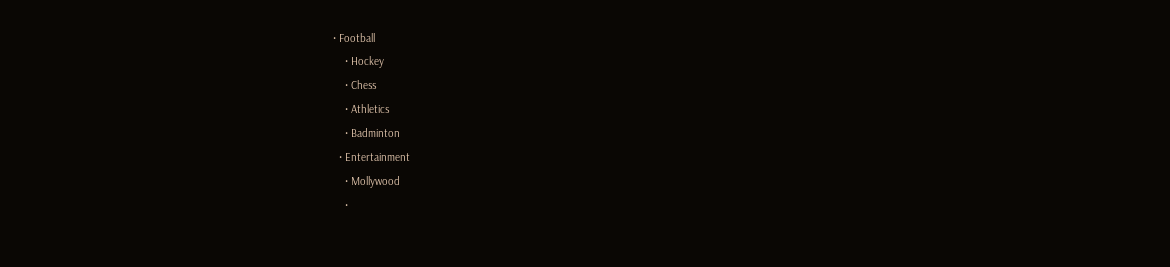• Football
    • Hockey
    • Chess
    • Athletics
    • Badminton
  • Entertainment
    • Mollywood
    •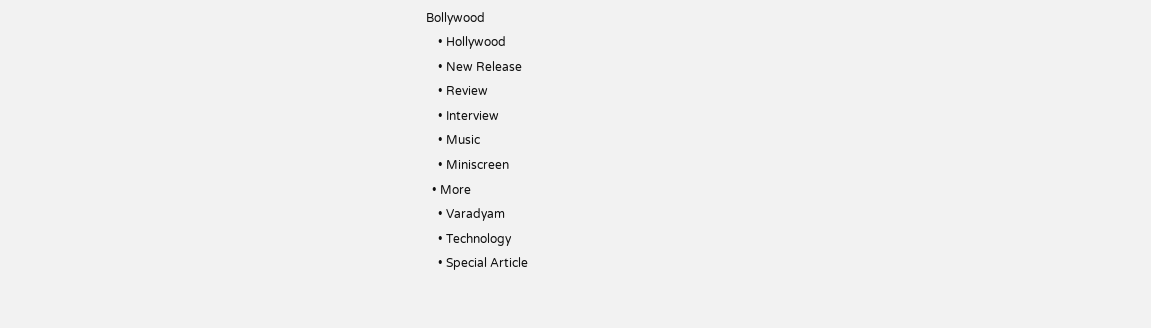Bollywood
    • Hollywood
    • New Release
    • Review
    • Interview
    • Music
    • Miniscreen
  • More
    • Varadyam
    • Technology
    • Special Article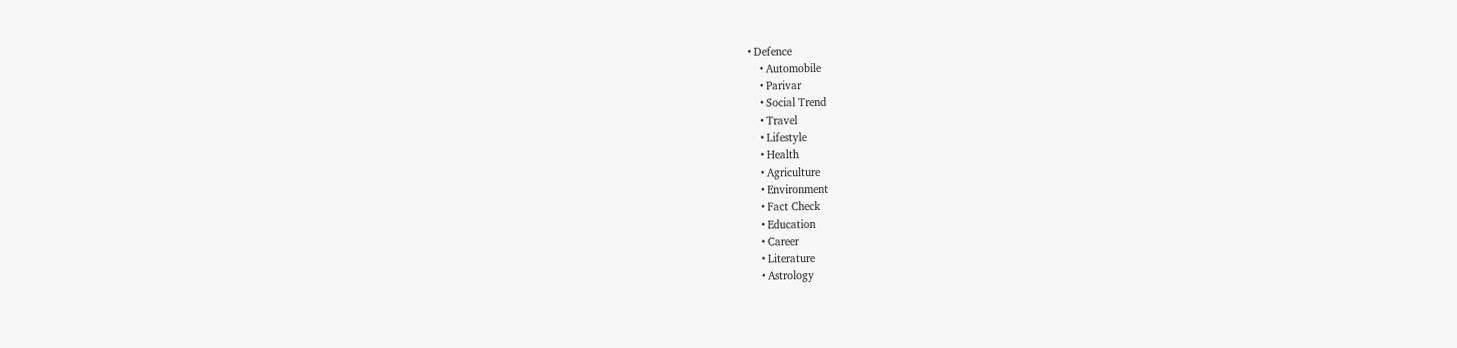• Defence
    • Automobile
    • Parivar
    • Social Trend
    • Travel
    • Lifestyle
    • Health
    • Agriculture
    • Environment
    • Fact Check
    • Education
    • Career
    • Literature
    • Astrology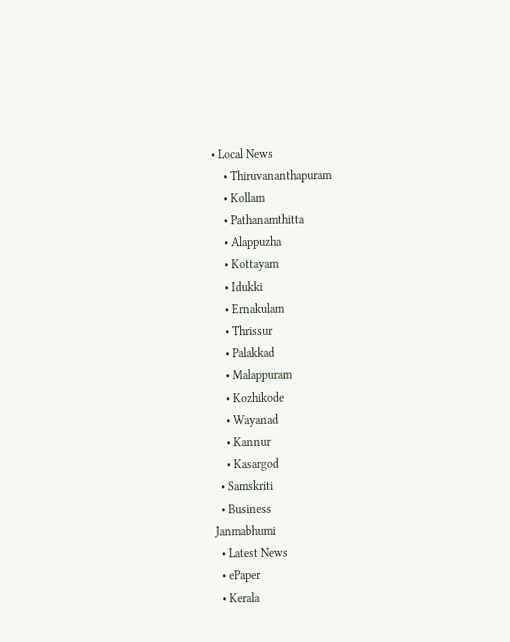• Local News
    • Thiruvananthapuram
    • Kollam
    • Pathanamthitta
    • Alappuzha
    • Kottayam
    • Idukki
    • Ernakulam
    • Thrissur
    • Palakkad
    • Malappuram
    • Kozhikode
    • Wayanad
    • Kannur
    • Kasargod
  • Samskriti
  • Business
Janmabhumi
  • Latest News
  • ePaper
  • Kerala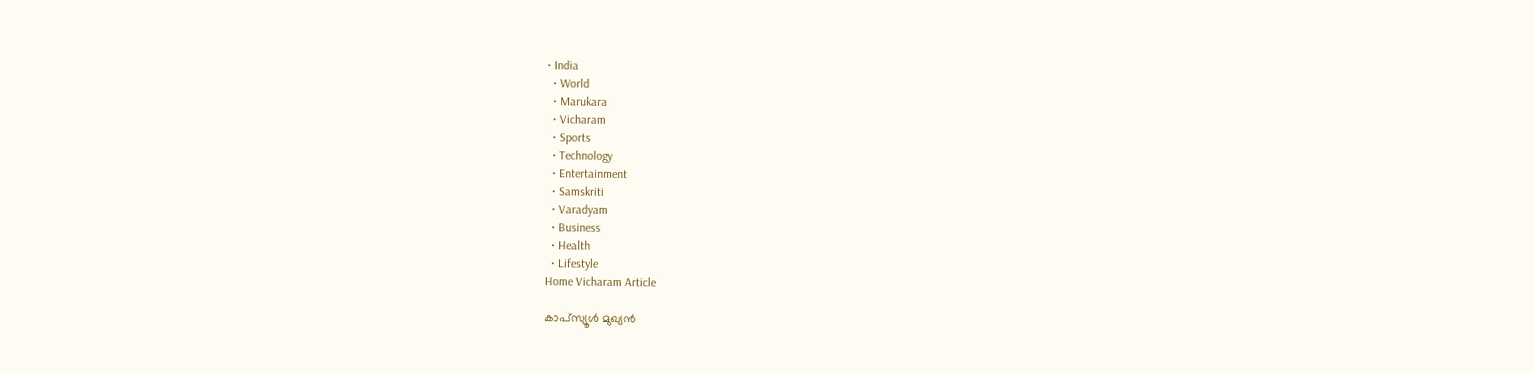• India
  • World
  • Marukara
  • Vicharam
  • Sports
  • Technology
  • Entertainment
  • Samskriti
  • Varadyam
  • Business
  • Health
  • Lifestyle
Home Vicharam Article

കാപ്‌സ്യൂള്‍ മുഖ്യന്‍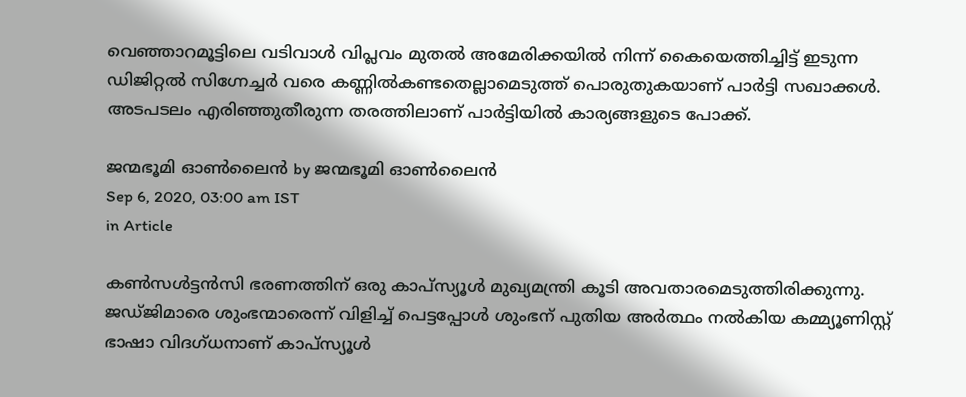വെഞ്ഞാറമൂട്ടിലെ വടിവാള്‍ വിപ്ലവം മുതല്‍ അമേരിക്കയില്‍ നിന്ന് കൈയെത്തിച്ചിട്ട് ഇടുന്ന ഡിജിറ്റല്‍ സിഗ്നേച്ചര്‍ വരെ കണ്ണില്‍കണ്ടതെല്ലാമെടുത്ത് പൊരുതുകയാണ് പാര്‍ട്ടി സഖാക്കള്‍. അടപടലം എരിഞ്ഞുതീരുന്ന തരത്തിലാണ് പാര്‍ട്ടിയില്‍ കാര്യങ്ങളുടെ പോക്ക്.

ജന്മഭൂമി ഓണ്‍ലൈന്‍ by ജന്മഭൂമി ഓണ്‍ലൈന്‍
Sep 6, 2020, 03:00 am IST
in Article

കണ്‍സള്‍ട്ടന്‍സി ഭരണത്തിന് ഒരു കാപ്‌സ്യൂള്‍ മുഖ്യമന്ത്രി കൂടി അവതാരമെടുത്തിരിക്കുന്നു. ജഡ്ജിമാരെ ശുംഭന്മാരെന്ന് വിളിച്ച് പെട്ടപ്പോള്‍ ശുംഭന് പുതിയ അര്‍ത്ഥം നല്‍കിയ കമ്മ്യൂണിസ്റ്റ് ഭാഷാ വിദഗ്ധനാണ് കാപ്‌സ്യൂള്‍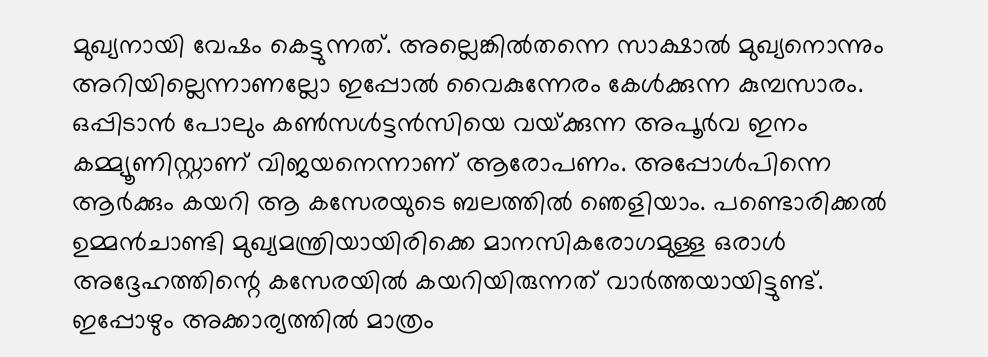മുഖ്യനായി വേഷം കെട്ടുന്നത്. അല്ലെങ്കില്‍തന്നെ സാക്ഷാല്‍ മുഖ്യനൊന്നും അറിയില്ലെന്നാണല്ലോ ഇപ്പോല്‍ വൈകുന്നേരം കേള്‍ക്കുന്ന കുമ്പസാരം. ഒപ്പിടാന്‍ പോലും കണ്‍സള്‍ട്ടന്‍സിയെ വയ്‌ക്കുന്ന അപൂര്‍വ ഇനം കമ്മ്യൂണിസ്റ്റാണ് വിജയനെന്നാണ് ആരോപണം. അപ്പോള്‍പിന്നെ ആര്‍ക്കും കയറി ആ കസേരയുടെ ബലത്തില്‍ ഞെളിയാം. പണ്ടൊരിക്കല്‍ ഉമ്മന്‍ചാണ്ടി മുഖ്യമന്ത്രിയായിരിക്കെ മാനസികരോഗമുള്ള ഒരാള്‍ അദ്ദേഹത്തിന്റെ കസേരയില്‍ കയറിയിരുന്നത് വാര്‍ത്തയായിട്ടുണ്ട്. ഇപ്പോഴും അക്കാര്യത്തില്‍ മാത്രം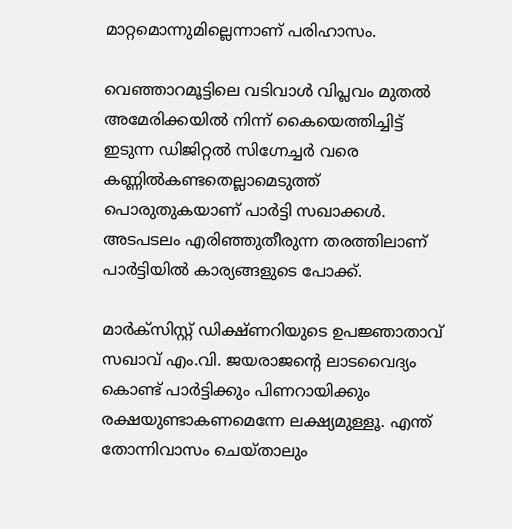മാറ്റമൊന്നുമില്ലെന്നാണ് പരിഹാസം.

വെഞ്ഞാറമൂട്ടിലെ വടിവാള്‍ വിപ്ലവം മുതല്‍ അമേരിക്കയില്‍ നിന്ന് കൈയെത്തിച്ചിട്ട് ഇടുന്ന ഡിജിറ്റല്‍ സിഗ്നേച്ചര്‍ വരെ കണ്ണില്‍കണ്ടതെല്ലാമെടുത്ത് പൊരുതുകയാണ് പാര്‍ട്ടി സഖാക്കള്‍. അടപടലം എരിഞ്ഞുതീരുന്ന തരത്തിലാണ് പാര്‍ട്ടിയില്‍ കാര്യങ്ങളുടെ പോക്ക്.

മാര്‍ക്‌സിസ്റ്റ് ഡിക്ഷ്ണറിയുടെ ഉപജ്ഞാതാവ് സഖാവ് എം.വി. ജയരാജന്റെ ലാടവൈദ്യം കൊണ്ട് പാര്‍ട്ടിക്കും പിണറായിക്കും രക്ഷയുണ്ടാകണമെന്നേ ലക്ഷ്യമുള്ളൂ. എന്ത് തോന്നിവാസം ചെയ്താലും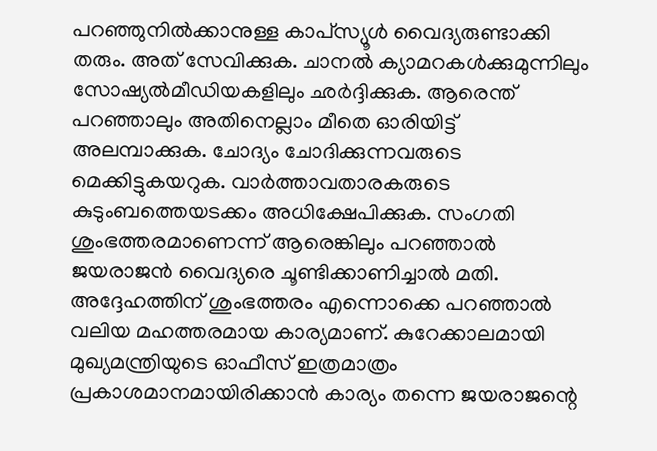പറഞ്ഞുനില്‍ക്കാനുള്ള കാപ്‌സ്യൂള്‍ വൈദ്യരുണ്ടാക്കി തരും. അത് സേവിക്കുക. ചാനല്‍ ക്യാമറകള്‍ക്കുമുന്നിലും സോഷ്യല്‍മീഡിയകളിലും ഛര്‍ദ്ദിക്കുക. ആരെന്ത് പറഞ്ഞാലും അതിനെല്ലാം മീതെ ഓരിയിട്ട് അലമ്പാക്കുക. ചോദ്യം ചോദിക്കുന്നവരുടെ മെക്കിട്ടുകയറുക. വാര്‍ത്താവതാരകരുടെ കുടുംബത്തെയടക്കം അധിക്ഷേപിക്കുക. സംഗതി ശുംഭത്തരമാണെന്ന് ആരെങ്കിലും പറഞ്ഞാല്‍ ജയരാജന്‍ വൈദ്യരെ ചൂണ്ടിക്കാണിച്ചാല്‍ മതി. അദ്ദേഹത്തിന് ശുംഭത്തരം എന്നൊക്കെ പറഞ്ഞാല്‍ വലിയ മഹത്തരമായ കാര്യമാണ്. കുറേക്കാലമായി മുഖ്യമന്ത്രിയുടെ ഓഫീസ് ഇത്രമാത്രം പ്രകാശമാനമായിരിക്കാന്‍ കാര്യം തന്നെ ജയരാജന്റെ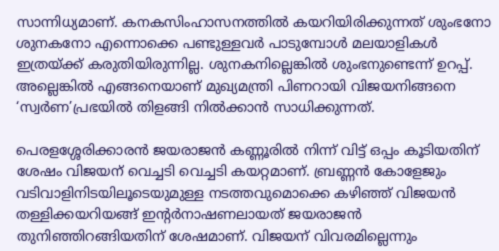സാന്നിധ്യമാണ്. കനകസിംഹാസനത്തില്‍ കയറിയിരിക്കുന്നത് ശുംഭനോ ശുനകനോ എന്നൊക്കെ പണ്ടുള്ളവര്‍ പാടുമ്പോള്‍ മലയാളികള്‍ ഇത്രയ്‌ക്ക് കരുതിയിരുന്നില്ല. ശുനകനില്ലെങ്കില്‍ ശുംഭനുണ്ടെന്ന് ഉറപ്പ്. അല്ലെങ്കില്‍ എങ്ങനെയാണ് മുഖ്യമന്ത്രി പിണറായി വിജയനിങ്ങനെ ‘സ്വര്‍ണ’പ്രഭയില്‍ തിളങ്ങി നില്‍ക്കാന്‍ സാധിക്കുന്നത്.

പെരളശ്ശേരിക്കാരന്‍ ജയരാജന്‍ കണ്ണൂരില്‍ നിന്ന് വിട്ട് ഒപ്പം കൂടിയതിന് ശേഷം വിജയന് വെച്ചടി വെച്ചടി കയറ്റമാണ്. ബ്രണ്ണന്‍ കോളേജും വടിവാളിനിടയിലൂടെയുമുള്ള നടത്തവുമൊക്കെ കഴിഞ്ഞ് വിജയന്‍ തള്ളിക്കയറിയങ്ങ് ഇന്റര്‍നാഷണലായത് ജയരാജന്‍ തുനിഞ്ഞിറങ്ങിയതിന് ശേഷമാണ്. വിജയന് വിവരമില്ലെന്നും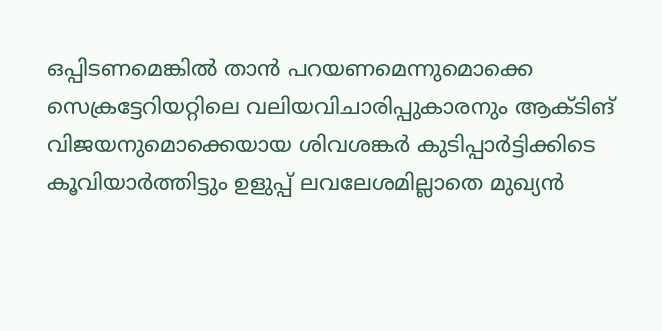ഒപ്പിടണമെങ്കില്‍ താന്‍ പറയണമെന്നുമൊക്കെ സെക്രട്ടേറിയറ്റിലെ വലിയവിചാരിപ്പുകാരനും ആക്ടിങ് വിജയനുമൊക്കെയായ ശിവശങ്കര്‍ കുടിപ്പാര്‍ട്ടിക്കിടെ കൂവിയാര്‍ത്തിട്ടും ഉളുപ്പ് ലവലേശമില്ലാതെ മുഖ്യന്‍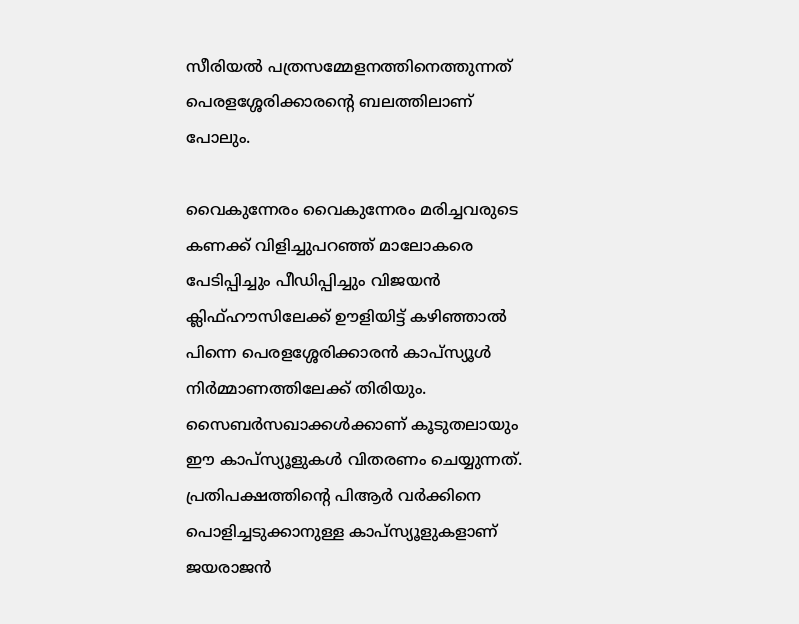സീരിയല്‍ പത്രസമ്മേളനത്തിനെത്തുന്നത് പെരളശ്ശേരിക്കാരന്റെ ബലത്തിലാണ് പോലും.

വൈകുന്നേരം വൈകുന്നേരം മരിച്ചവരുടെ കണക്ക് വിളിച്ചുപറഞ്ഞ് മാലോകരെ പേടിപ്പിച്ചും പീഡിപ്പിച്ചും വിജയന്‍ ക്ലിഫ്ഹൗസിലേക്ക് ഊളിയിട്ട് കഴിഞ്ഞാല്‍ പിന്നെ പെരളശ്ശേരിക്കാരന്‍ കാപ്‌സ്യൂള്‍ നിര്‍മ്മാണത്തിലേക്ക് തിരിയും. സൈബര്‍സഖാക്കള്‍ക്കാണ് കൂടുതലായും ഈ കാപ്‌സ്യൂളുകള്‍ വിതരണം ചെയ്യുന്നത്. പ്രതിപക്ഷത്തിന്റെ പിആര്‍ വര്‍ക്കിനെ പൊളിച്ചടുക്കാനുള്ള കാപ്‌സ്യൂളുകളാണ് ജയരാജന്‍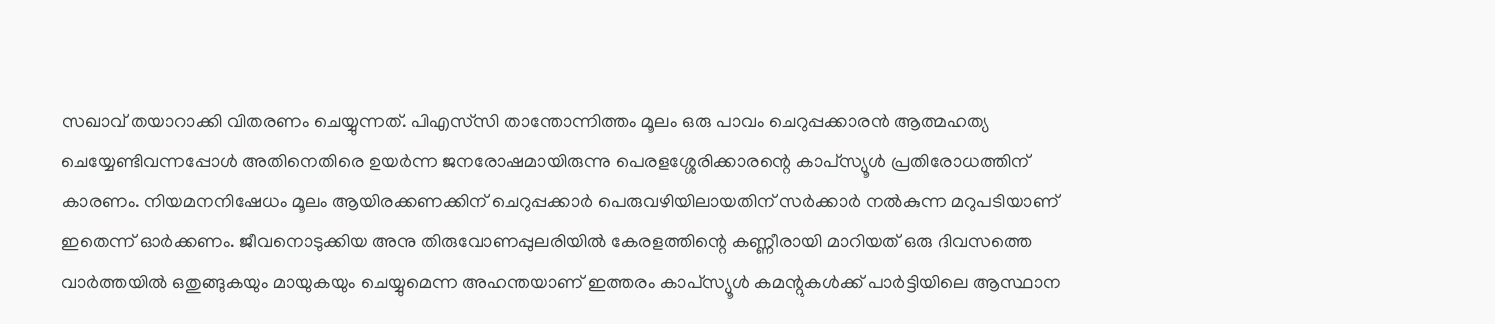സഖാവ് തയാറാക്കി വിതരണം ചെയ്യുന്നത്. പിഎസ്‌സി താന്തോന്നിത്തം മൂലം ഒരു പാവം ചെറുപ്പക്കാരന്‍ ആത്മഹത്യ ചെയ്യേണ്ടിവന്നപ്പോള്‍ അതിനെതിരെ ഉയര്‍ന്ന ജനരോഷമായിരുന്നു പെരളശ്ശേരിക്കാരന്റെ കാപ്‌സ്യൂള്‍ പ്രതിരോധത്തിന് കാരണം. നിയമനനിഷേധം മൂലം ആയിരക്കണക്കിന് ചെറുപ്പക്കാര്‍ പെരുവഴിയിലായതിന് സര്‍ക്കാര്‍ നല്‍കുന്ന മറുപടിയാണ് ഇതെന്ന് ഓര്‍ക്കണം. ജീവനൊടുക്കിയ അനു തിരുവോണപ്പുലരിയില്‍ കേരളത്തിന്റെ കണ്ണീരായി മാറിയത് ഒരു ദിവസത്തെ വാര്‍ത്തയില്‍ ഒതുങ്ങുകയും മായുകയും ചെയ്യുമെന്ന അഹന്തയാണ് ഇത്തരം കാപ്‌സ്യൂള്‍ കമന്റുകള്‍ക്ക് പാര്‍ട്ടിയിലെ ആസ്ഥാന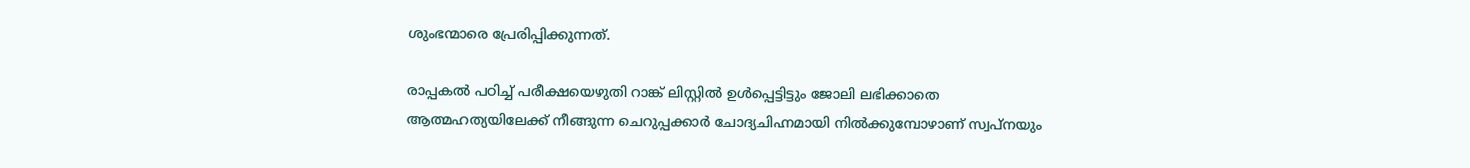ശുംഭന്മാരെ പ്രേരിപ്പിക്കുന്നത്.

രാപ്പകല്‍ പഠിച്ച് പരീക്ഷയെഴുതി റാങ്ക് ലിസ്റ്റില്‍ ഉള്‍പ്പെട്ടിട്ടും ജോലി ലഭിക്കാതെ ആത്മഹത്യയിലേക്ക് നീങ്ങുന്ന ചെറുപ്പക്കാര്‍ ചോദ്യചിഹ്നമായി നില്‍ക്കുമ്പോഴാണ് സ്വപ്‌നയും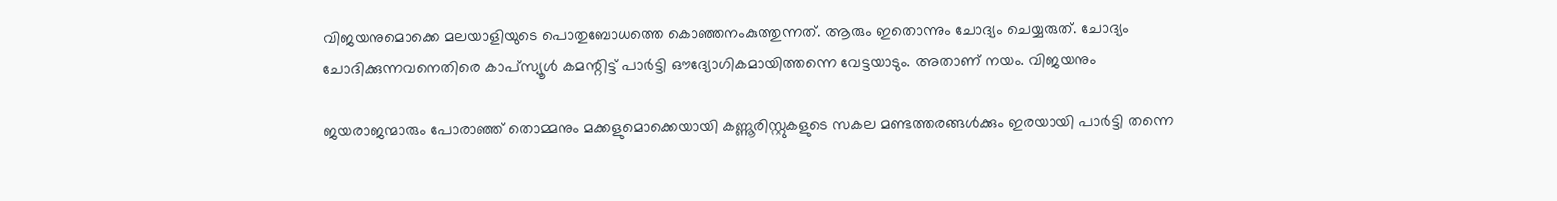വിജയനുമൊക്കെ മലയാളിയുടെ പൊതുബോധത്തെ കൊഞ്ഞനംകുത്തുന്നത്. ആരും ഇതൊന്നും ചോദ്യം ചെയ്യരുത്. ചോദ്യം ചോദിക്കുന്നവനെതിരെ കാപ്‌സ്യൂള്‍ കമന്റിട്ട് പാര്‍ട്ടി ഔദ്യോഗികമായിത്തന്നെ വേട്ടയാടും. അതാണ് നയം. വിജയനും

ജയരാജന്മാരും പോരാഞ്ഞ് തൊമ്മനും മക്കളുമൊക്കെയായി കണ്ണൂരിസ്റ്റുകളുടെ സകല മണ്ടത്തരങ്ങള്‍ക്കും ഇരയായി പാര്‍ട്ടി തന്നെ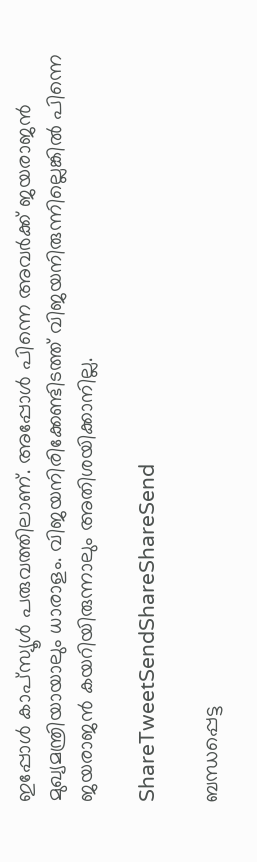ഇപ്പോള്‍ കാപ്‌സ്യൂള്‍ പരുവത്തിലാണ്. അപ്പോള്‍ പിന്നെ അവര്‍ക്ക് ജയരാജന്‍ മുഖ്യമന്ത്രിയായാലും ധാരാളം. വിജയനിരിക്കേണ്ടിടത്ത് വിജയനിരുന്നില്ലെങ്കില്‍ പിന്നെ ജയരാജന്‍ കയറിയിരുന്നാലും അതിശയിക്കാനില്ല.

ShareTweetSendShareShareSend

ബന്ധപ്പെട്ട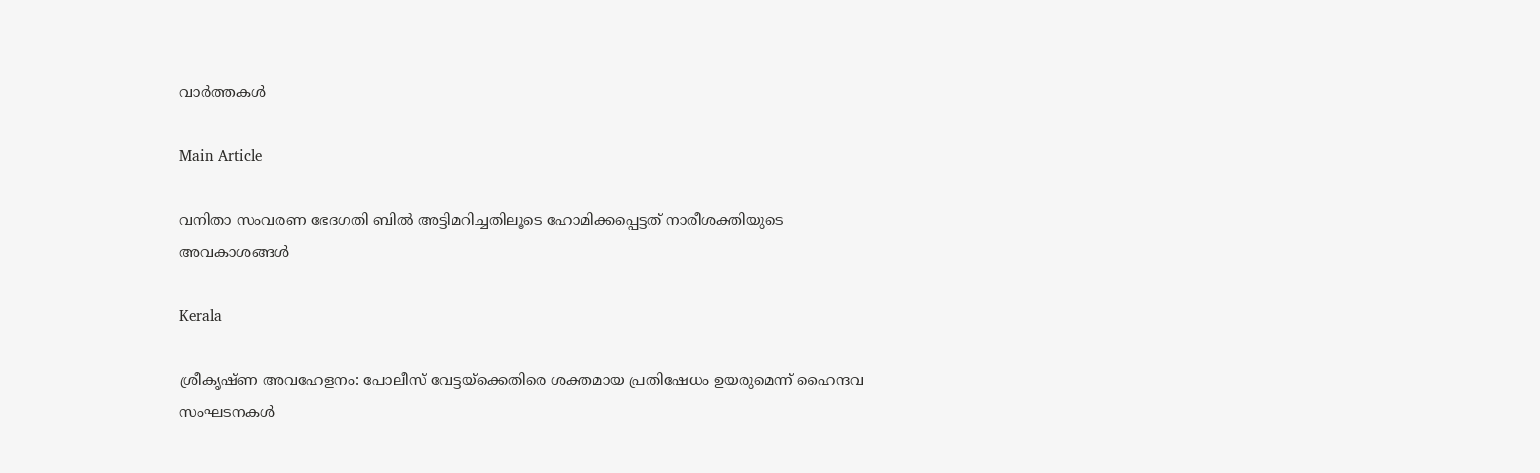വാര്‍ത്തകള്‍

Main Article

വനിതാ സംവരണ ഭേദഗതി ബില്‍ അട്ടിമറിച്ചതിലൂടെ ഹോമിക്കപ്പെട്ടത് നാരീശക്തിയുടെ അവകാശങ്ങള്‍

Kerala

ശ്രീകൃഷ്ണ അവഹേളനം: പോലീസ് വേട്ടയ്‌ക്കെതിരെ ശക്തമായ പ്രതിഷേധം ഉയരുമെന്ന് ഹൈന്ദവ സംഘടനകള്‍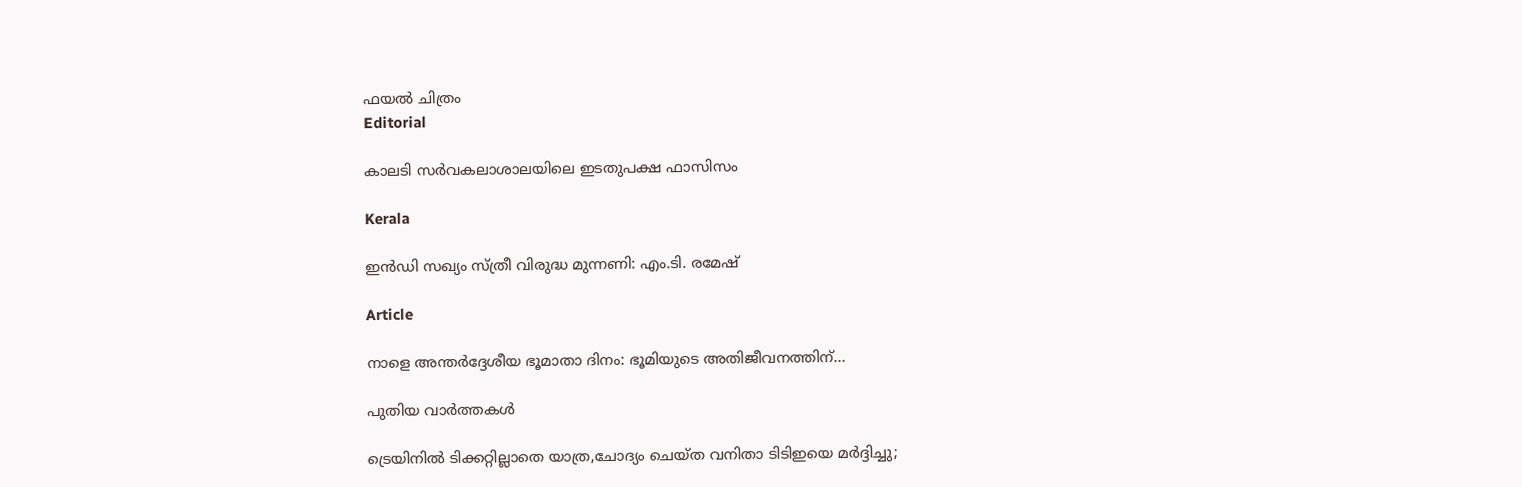ഫയല്‍ ചിത്രം
Editorial

കാലടി സര്‍വകലാശാലയിലെ ഇടതുപക്ഷ ഫാസിസം

Kerala

ഇന്‍ഡി സഖ്യം സ്ത്രീ വിരുദ്ധ മുന്നണി: എം.ടി. രമേഷ്

Article

നാളെ അന്തര്‍ദ്ദേശീയ ഭൂമാതാ ദിനം: ഭൂമിയുടെ അതിജീവനത്തിന്…

പുതിയ വാര്‍ത്തകള്‍

ട്രെയിനില്‍ ടിക്കറ്റില്ലാതെ യാത്ര,ചോദ്യം ചെയ്ത വനിതാ ടിടിഇയെ മര്‍ദ്ദിച്ചു;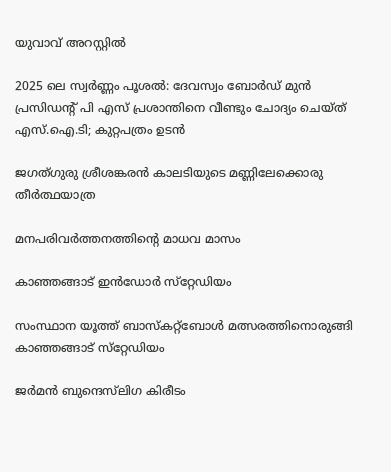യുവാവ് അറസ്റ്റില്‍

2025 ലെ സ്വർണ്ണം പൂശൽ: ദേവസ്വം ബോര്‍ഡ് മുന്‍ പ്രസിഡന്റ് പി എസ് പ്രശാന്തിനെ വീണ്ടും ചോദ്യം ചെയ്ത് എസ്.ഐ.ടി; കുറ്റപത്രം ഉടൻ

ജഗത്ഗുരു ശ്രീശങ്കരന്‍ കാലടിയുടെ മണ്ണിലേക്കൊരു തീര്‍ത്ഥയാത്ര

മനപരിവര്‍ത്തനത്തിന്റെ മാധവ മാസം

കാഞ്ഞങ്ങാട് ഇന്‍ഡോര്‍ സ്‌റ്റേഡിയം

സംസ്ഥാന യൂത്ത് ബാസ്‌കറ്റ്‌ബോള്‍ മത്സരത്തിനൊരുങ്ങി കാഞ്ഞങ്ങാട് സ്‌റ്റേഡിയം

ജര്‍മന്‍ ബുന്ദെസ്‌ലിഗ കിരീടം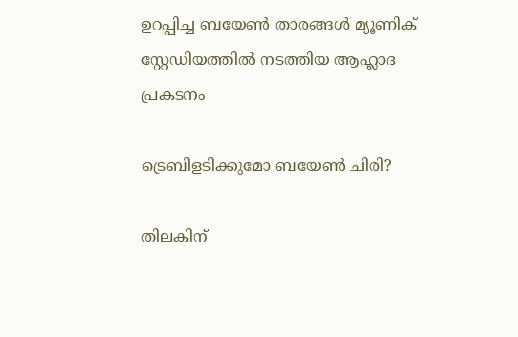ഉറപ്പിച്ച ബയേണ്‍ താരങ്ങള്‍ മ്യൂണിക് സ്റ്റേഡിയത്തില്‍ നടത്തിയ ആഹ്ലാദ പ്രകടനം

ട്രെബിളടിക്കുമോ ബയേണ്‍ ചിരി?

തിലകിന്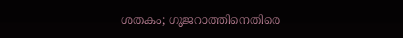ശതകം; ഗുജറാത്തിനെതിരെ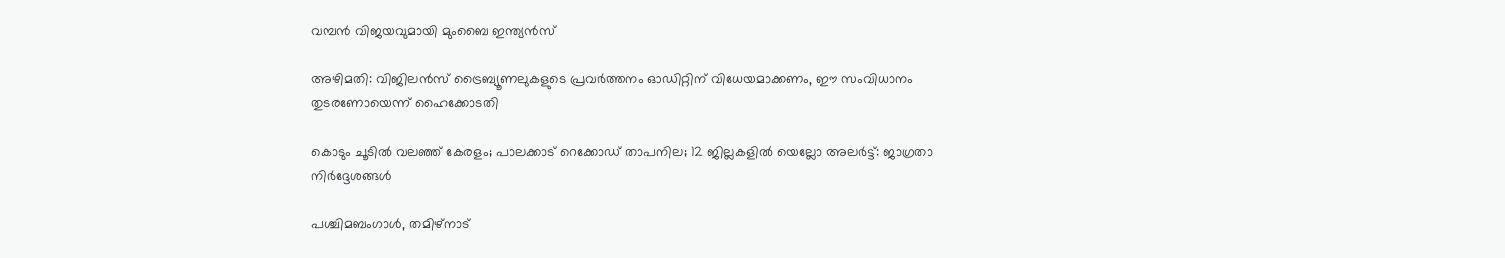വമ്പൻ വിജയവുമായി മുംബൈ ഇന്ത്യൻസ്

അഴിമതി: വിജിലൻസ് ട്രൈബ്യൂണലുകളുടെ പ്രവർത്തനം ഓഡിറ്റിന് വിധേയമാക്കണം, ഈ സംവിധാനം തുടരണോയെന്ന് ഹൈക്കോടതി

കൊടും ചൂടിൽ വലഞ്ഞ് കേരളം; പാലക്കാട് റെക്കോഡ് താപനില; 12 ജില്ലകളിൽ യെല്ലോ അലർട്ട്: ജാഗ്രതാ നിർദ്ദേശങ്ങൾ

പശ്ചിമബംഗാള്‍, തമിഴ്‌നാട്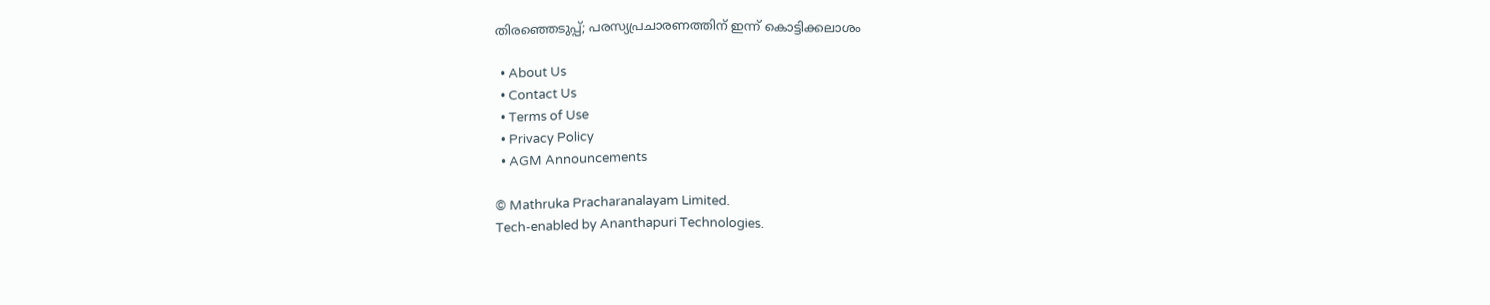തിരഞ്ഞെടുപ്പ്; പരസ്യപ്രചാരണത്തിന് ഇന്ന് കൊട്ടിക്കലാശം

  • About Us
  • Contact Us
  • Terms of Use
  • Privacy Policy
  • AGM Announcements

© Mathruka Pracharanalayam Limited.
Tech-enabled by Ananthapuri Technologies.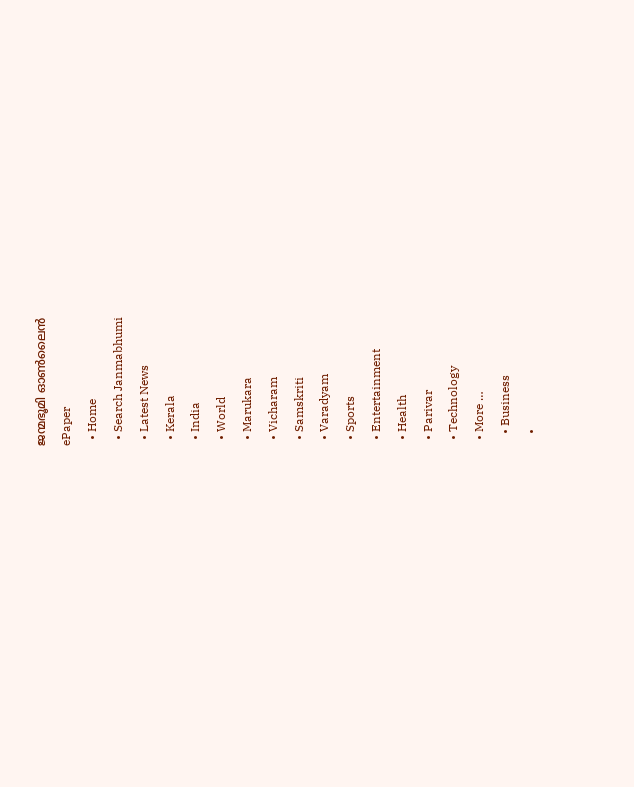ജന്മഭൂമി ഓണ്‍ലൈന്‍
ePaper
  • Home
  • Search Janmabhumi
  • Latest News
  • Kerala
  • India
  • World
  • Marukara
  • Vicharam
  • Samskriti
  • Varadyam
  • Sports
  • Entertainment
  • Health
  • Parivar
  • Technology
  • More …
    • Business
    •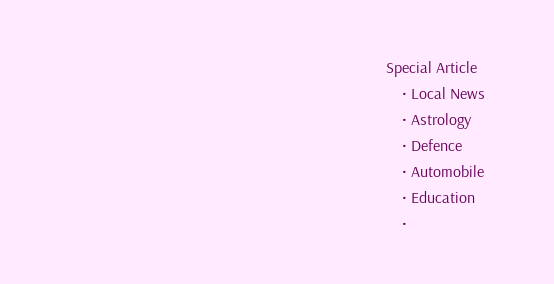Special Article
    • Local News
    • Astrology
    • Defence
    • Automobile
    • Education
    •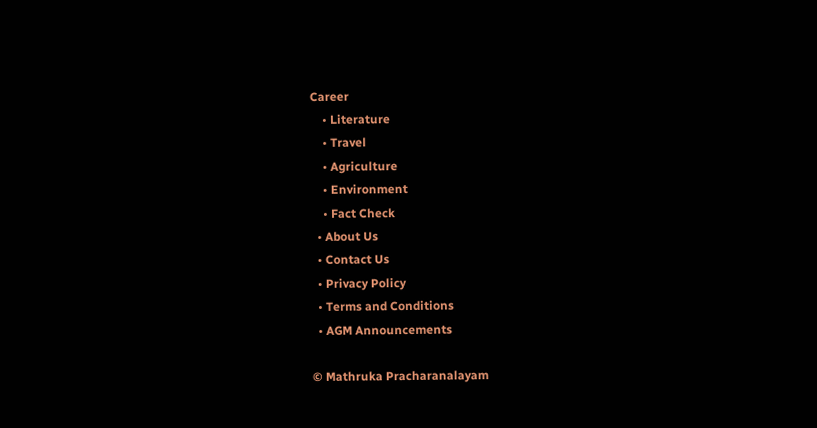Career
    • Literature
    • Travel
    • Agriculture
    • Environment
    • Fact Check
  • About Us
  • Contact Us
  • Privacy Policy
  • Terms and Conditions
  • AGM Announcements

© Mathruka Pracharanalayam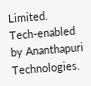Limited.
Tech-enabled by Ananthapuri Technologies.